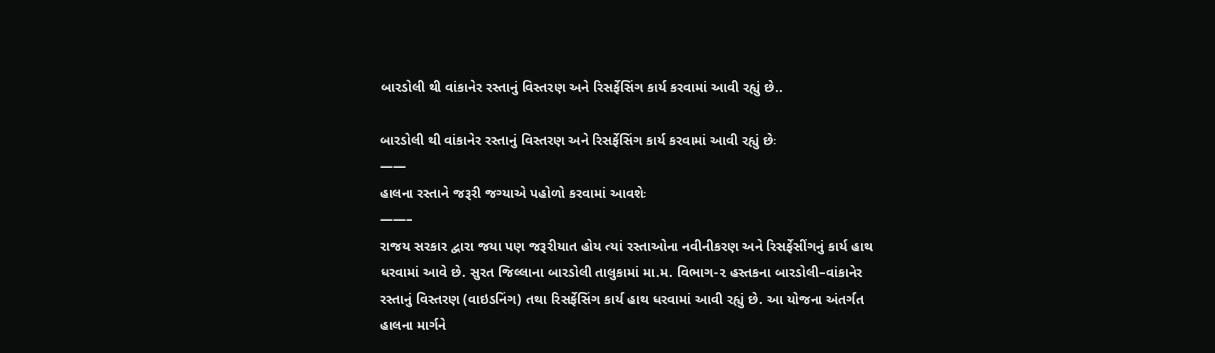બારડોલી થી વાંકાનેર રસ્તાનું વિસ્તરણ અને રિસર્ફેસિંગ કાર્ય કરવામાં આવી રહ્યું છે..

બારડોલી થી વાંકાનેર રસ્તાનું વિસ્તરણ અને રિસર્ફેસિંગ કાર્ય કરવામાં આવી રહ્યું છેઃ
——
હાલના રસ્તાને જરૂરી જગ્યાએ પહોળો કરવામાં આવશેઃ
——–
રાજય સરકાર દ્વારા જયા પણ જરૂરીયાત હોય ત્યાં રસ્તાઓના નવીનીકરણ અને રિસર્ફેસીંગનું કાર્ય હાથ ધરવામાં આવે છે. સુરત જિલ્લાના બારડોલી તાલુકામાં મા.મ. વિભાગ-૨ હસ્તકના બારડોલી–વાંકાનેર રસ્તાનું વિસ્તરણ (વાઇડનિંગ) તથા રિસર્ફેસિંગ કાર્ય હાથ ધરવામાં આવી રહ્યું છે. આ યોજના અંતર્ગત હાલના માર્ગને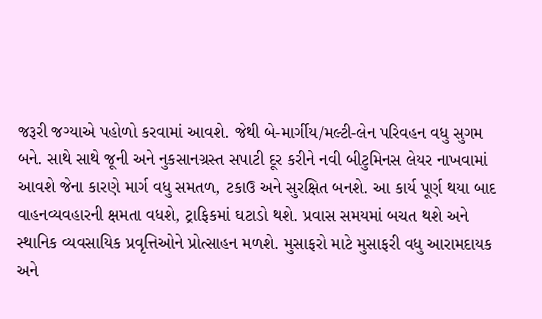જરૂરી જગ્યાએ પહોળો કરવામાં આવશે. જેથી બે-માર્ગીય/મલ્ટી-લેન પરિવહન વધુ સુગમ બને. સાથે સાથે જૂની અને નુકસાનગ્રસ્ત સપાટી દૂર કરીને નવી બીટુમિનસ લેયર નાખવામાં આવશે જેના કારણે માર્ગ વધુ સમતળ, ટકાઉ અને સુરક્ષિત બનશે. આ કાર્ય પૂર્ણ થયા બાદ વાહનવ્યવહારની ક્ષમતા વધશે, ટ્રાફિકમાં ઘટાડો થશે. પ્રવાસ સમયમાં બચત થશે અને સ્થાનિક વ્યવસાયિક પ્રવૃત્તિઓને પ્રોત્સાહન મળશે. મુસાફરો માટે મુસાફરી વધુ આરામદાયક અને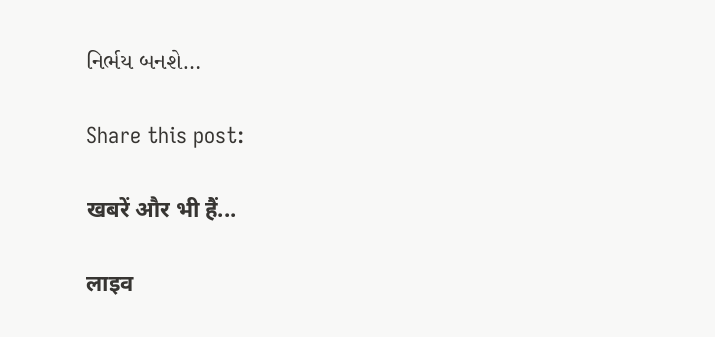નિર્ભય બનશે…

Share this post:

खबरें और भी हैं...

लाइव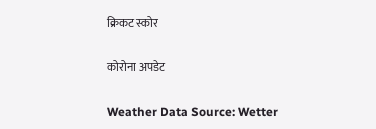क्रिकट स्कोर

कोरोना अपडेट

Weather Data Source: Wetter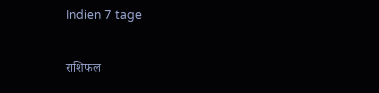Indien 7 tage

राशिफल